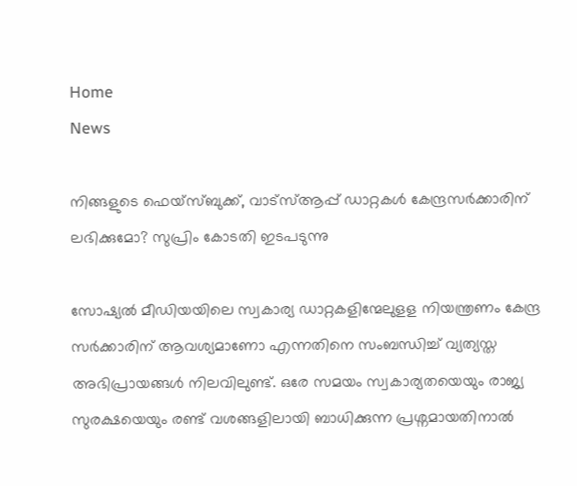Home
News

നിങ്ങളുടെ ഫെയ്സ്ബുക്ക്, വാട്സ്ആപ്പ് ഡാറ്റകൾ കേന്ദ്രസർക്കാരിന് ലഭിക്കുമോ? സുപ്രിം കോടതി ഇടപടുന്നു

സോഷ്യൽ മീഡിയയിലെ സ്വകാര്യ ഡാറ്റകളിന്മേലുളള നിയന്ത്രണം കേന്ദ്ര സർക്കാരിന് ആവശ്യമാണോ എന്നതിനെ സംബന്ധിച്ച് വ്യത്യസ്ത അഭിപ്രായങ്ങൾ നിലവിലുണ്ട്. ഒരേ സമയം സ്വകാര്യതയെയും രാജ്യ സുരക്ഷയെയും രണ്ട് വശങ്ങളിലായി ബാധിക്കുന്ന പ്രശ്നമായതിനാൽ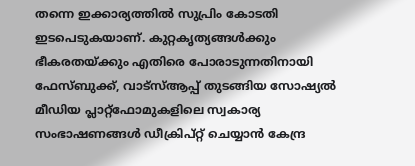തന്നെ ഇക്കാര്യത്തിൽ സുപ്രിം കോടതി ഇടപെടുകയാണ്. കുറ്റകൃത്യങ്ങൾക്കും ഭീകരതയ്‌ക്കും എതിരെ പോരാടുന്നതിനായി ഫേസ്ബുക്ക്, വാട്‌സ്ആപ്പ് തുടങ്ങിയ സോഷ്യൽ മീഡിയ പ്ലാറ്റ്‌ഫോമുകളിലെ സ്വകാര്യ സംഭാഷണങ്ങൾ ഡീക്രിപ്റ്റ് ചെയ്യാൻ കേന്ദ്ര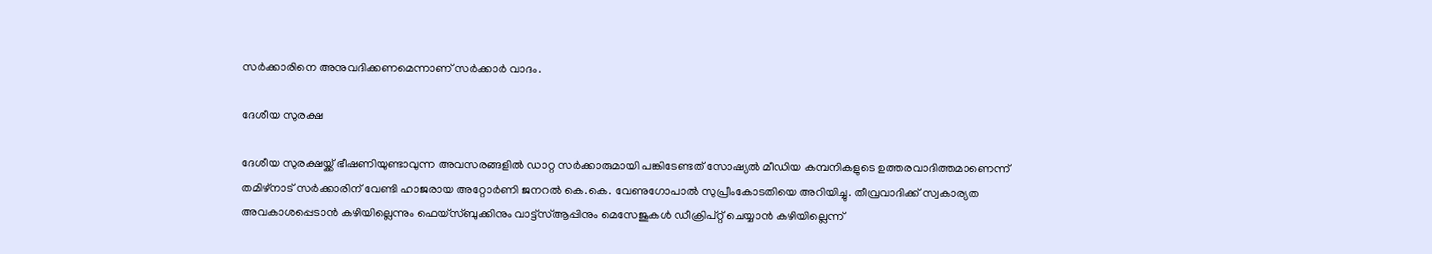സർക്കാരിനെ അനുവദിക്കണമെന്നാണ് സർക്കാർ വാദം.

ദേശീയ സുരക്ഷ

ദേശീയ സുരക്ഷയ്ക്ക് ഭീഷണിയുണ്ടാവുന്ന അവസരങ്ങളിൽ ഡാറ്റ സർക്കാരുമായി പങ്കിടേണ്ടത് സോഷ്യൽ മീഡിയ കമ്പനികളുടെ ഉത്തരവാദിത്തമാണെന്ന് തമിഴ്‌നാട് സർക്കാരിന് വേണ്ടി ഹാജരായ അറ്റോർണി ജനറൽ കെ.കെ. വേണുഗോപാൽ സുപ്രീംകോടതിയെ അറിയിച്ചു. തീവ്രവാദിക്ക് സ്വകാര്യത അവകാശപ്പെടാൻ കഴിയില്ലെന്നും ഫെയ്‌സ്ബുക്കിനും വാട്ട്‌സ്ആപ്പിനും മെസേജുകൾ ഡീക്രിപ്റ്റ് ചെയ്യാൻ കഴിയില്ലെന്ന്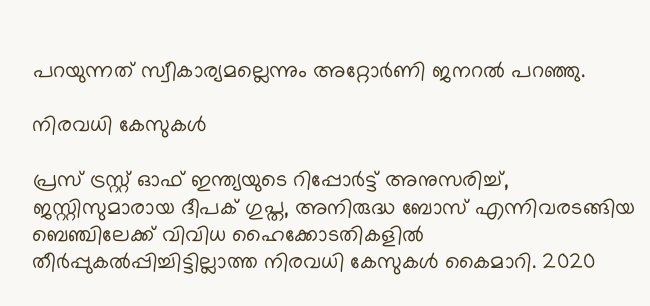പറയുന്നത് സ്വീകാര്യമല്ലെന്നും അറ്റോർണി ജനറൽ പറഞ്ഞു.

നിരവധി കേസുകൾ

പ്രസ് ട്രസ്റ്റ് ഓഫ് ഇന്ത്യയുടെ റിപ്പോർട്ട് അനുസരിച്ച്, ജസ്റ്റിസുമാരായ ദീപക് ഗുപ്ത, അനിരുദ്ധ ബോസ് എന്നിവരടങ്ങിയ ബെഞ്ചിലേക്ക് വിവിധ ഹൈക്കോടതികളിൽ തീർപ്പുകൽപ്പിച്ചിട്ടില്ലാത്ത നിരവധി കേസുകൾ കൈമാറി. 2020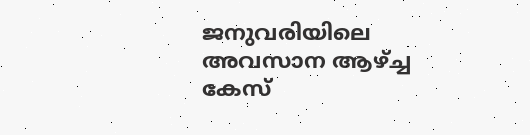ജനുവരിയിലെ അവസാന ആഴ്ച്ച കേസ്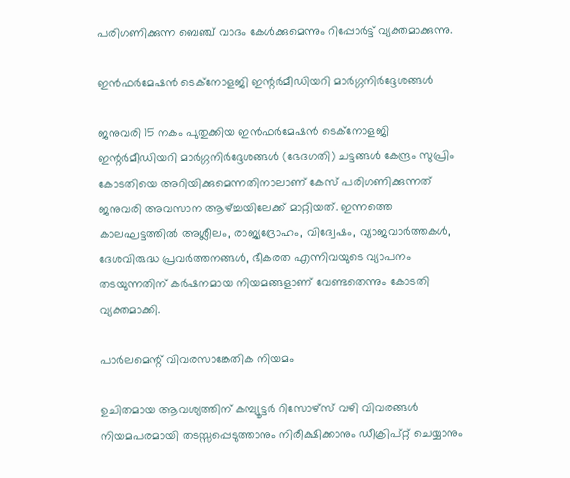പരിഗണിക്കുന്ന ബെഞ്ച് വാദം കേൾക്കുമെന്നും റിപ്പോർട്ട് വ്യക്തമാക്കുന്നു.

ഇൻഫർമേഷൻ ടെക്നോളജി ഇന്റർമീഡിയറി മാർഗ്ഗനിർദ്ദേശങ്ങൾ

ജനുവരി 15 നകം പുതുക്കിയ ഇൻഫർമേഷൻ ടെക്നോളജി ഇന്റർമീഡിയറി മാർഗ്ഗനിർദ്ദേശങ്ങൾ (ഭേദഗതി) ചട്ടങ്ങൾ കേന്ദ്രം സുപ്രിം കോടതിയെ അറിയിക്കുമെന്നതിനാലാണ് കേസ് പരിഗണിക്കുന്നത് ജനുവരി അവസാന ആഴ്ച്ചയിലേക്ക് മാറ്റിയത്. ഇന്നത്തെ കാലഘട്ടത്തിൽ അശ്ലീലം, രാജ്യദ്രോഹം, വിദ്വേഷം, വ്യാജവാർത്തകൾ, ദേശവിരുദ്ധ പ്രവർത്തനങ്ങൾ, ഭീകരത എന്നിവയുടെ വ്യാപനം തടയുന്നതിന് കർഷനമായ നിയമങ്ങളാണ് വേണ്ടതെന്നും കോടതി വ്യക്തമാക്കി.

പാർലമെന്റ് വിവരസാങ്കേതിക നിയമം

ഉചിതമായ ആവശ്യത്തിന് കമ്പ്യൂട്ടർ റിസോഴ്‌സ് വഴി വിവരങ്ങൾ നിയമപരമായി തടസ്സപ്പെടുത്താനും നിരീക്ഷിക്കാനും ഡീക്രിപ്റ്റ് ചെയ്യാനും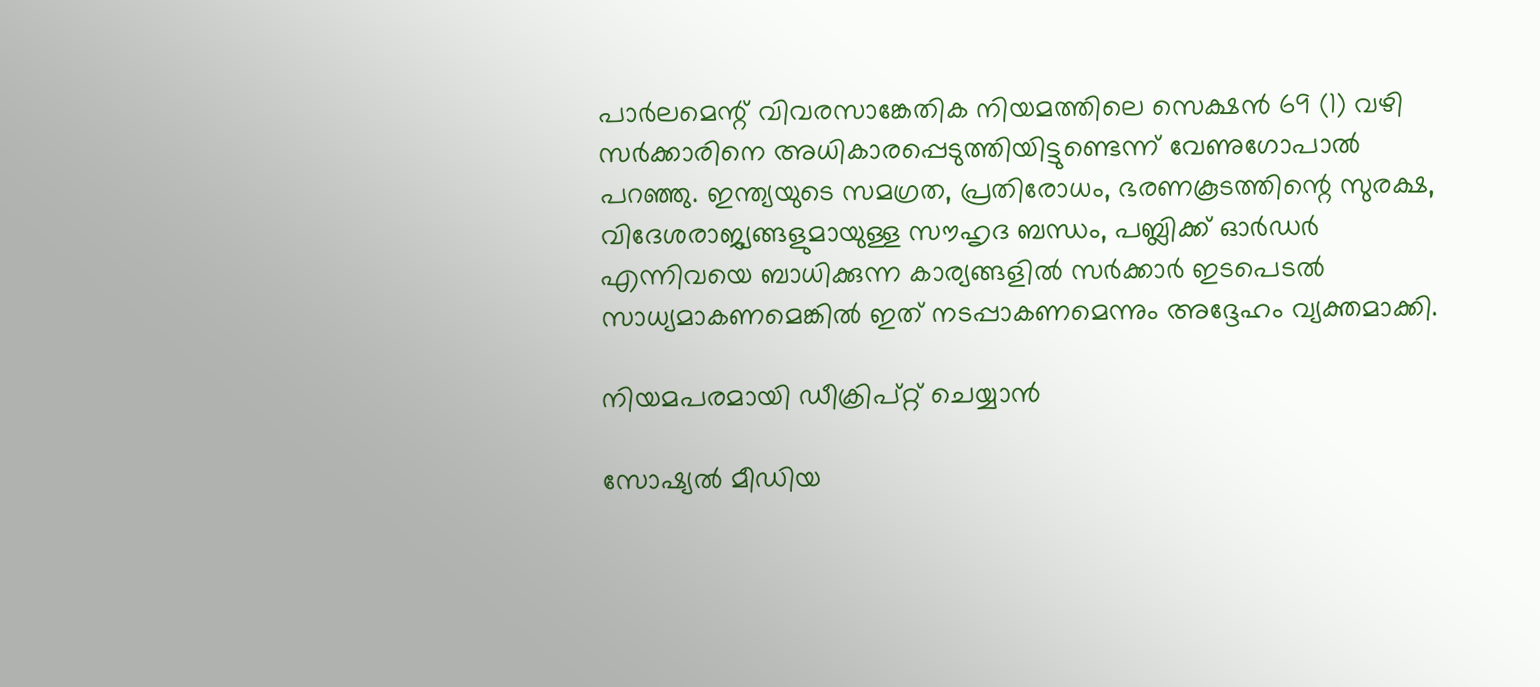പാർലമെന്റ് വിവരസാങ്കേതിക നിയമത്തിലെ സെക്ഷൻ 69 (1) വഴി സർക്കാരിനെ അധികാരപ്പെടുത്തിയിട്ടുണ്ടെന്ന് വേണുഗോപാൽ പറഞ്ഞു. ഇന്ത്യയുടെ സമഗ്രത, പ്രതിരോധം, ഭരണകൂടത്തിന്റെ സുരക്ഷ, വിദേശരാജ്യങ്ങളുമായുള്ള സൗഹൃദ ബന്ധം, പബ്ലിക്ക് ഓർഡർ എന്നിവയെ ബാധിക്കുന്ന കാര്യങ്ങളിൽ സർക്കാർ ഇടപെടൽ സാധ്യമാകണമെങ്കിൽ ഇത് നടപ്പാകണമെന്നും അദ്ദേഹം വ്യക്തമാക്കി.

നിയമപരമായി ഡീക്രിപ്റ്റ് ചെയ്യാൻ

സോഷ്യൽ മീഡിയ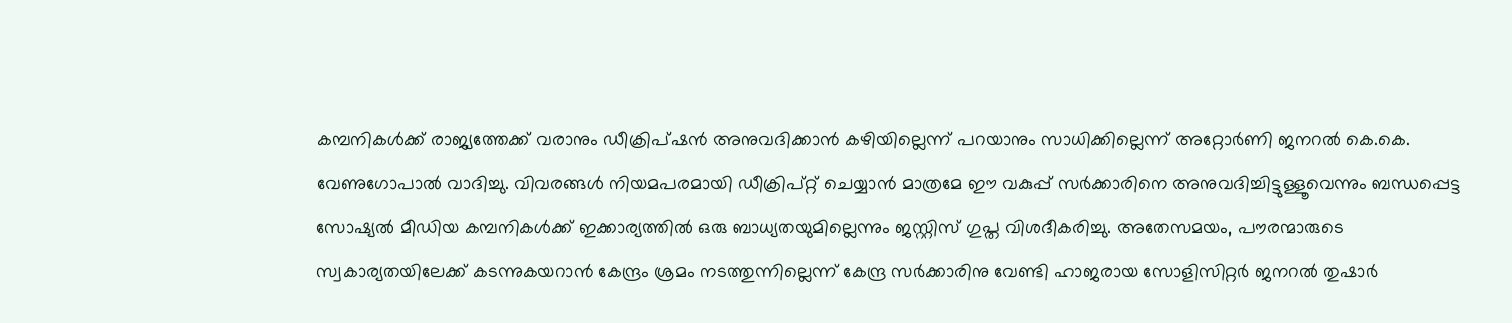കമ്പനികൾക്ക് രാജ്യത്തേക്ക് വരാനും ഡീക്രിപ്ഷൻ അനുവദിക്കാൻ കഴിയില്ലെന്ന് പറയാനും സാധിക്കില്ലെന്ന് അറ്റോർണി ജനറൽ കെ.കെ. വേണുഗോപാൽ വാദിച്ചു. വിവരങ്ങൾ നിയമപരമായി ഡീക്രിപ്റ്റ് ചെയ്യാൻ മാത്രമേ ഈ വകുപ്പ് സർക്കാരിനെ അനുവദിച്ചിട്ടുള്ളൂവെന്നും ബന്ധപ്പെട്ട സോഷ്യൽ മീഡിയ കമ്പനികൾക്ക് ഇക്കാര്യത്തിൽ ഒരു ബാധ്യതയുമില്ലെന്നും ജസ്റ്റിസ് ഗുപ്ത വിശദീകരിച്ചു. അതേസമയം, പൗരന്മാരുടെ സ്വകാര്യതയിലേക്ക് കടന്നുകയറാൻ കേന്ദ്രം ശ്രമം നടത്തുന്നില്ലെന്ന് കേന്ദ്ര സർക്കാരിനു വേണ്ടി ഹാജരായ സോളിസിറ്റർ ജനറൽ തുഷാർ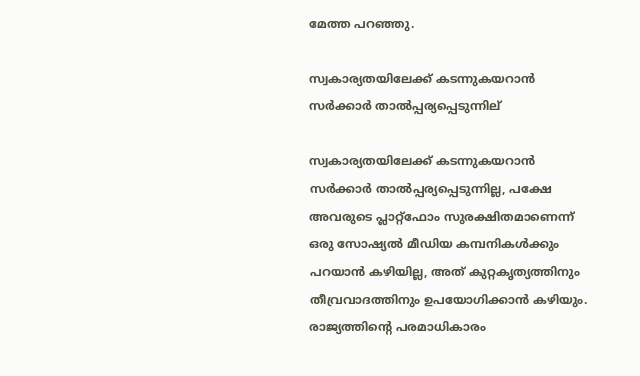മേത്ത പറഞ്ഞു.

സ്വകാര്യതയിലേക്ക്‌ കടന്നുകയറാൻ‌ സർക്കാർ‌ താൽ‌പ്പര്യപ്പെടുന്നില്

സ്വകാര്യതയിലേക്ക്‌ കടന്നുകയറാൻ‌ സർക്കാർ‌ താൽ‌പ്പര്യപ്പെടുന്നില്ല, പക്ഷേ അവരുടെ പ്ലാറ്റ്ഫോം സുരക്ഷിതമാണെന്ന്‌ ഒരു സോഷ്യൽ മീഡിയ കമ്പനികൾക്കും പറയാൻ‌ കഴിയില്ല, അത് കുറ്റകൃത്യത്തിനും തീവ്രവാദത്തിനും ഉപയോഗിക്കാൻ‌ കഴിയും. രാജ്യത്തിന്റെ പരമാധികാരം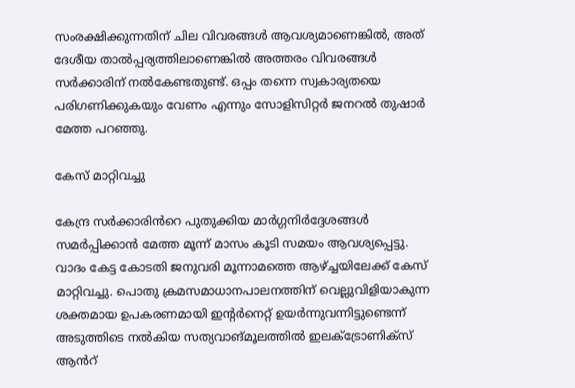സംരക്ഷിക്കുന്നതിന് ചില വിവരങ്ങൾ ആവശ്യമാണെങ്കിൽ, അത് ദേശീയ താൽപ്പര്യത്തിലാണെങ്കിൽ അത്തരം വിവരങ്ങൾ സർക്കാരിന് നൽകേണ്ടതുണ്ട്. ഒപ്പം തന്നെ സ്വകാര്യതയെ പരിഗണിക്കുകയും വേണം എന്നും സോളിസിറ്റർ ജനറൽ തുഷാർ മേത്ത പറഞ്ഞു.

കേസ് മാറ്റിവച്ചു

കേന്ദ്ര സർക്കാരിൻറെ പുതുക്കിയ മാർഗ്ഗനിർദ്ദേശങ്ങൾ സമർപ്പിക്കാൻ മേത്ത മൂന്ന് മാസം കൂടി സമയം ആവശ്യപ്പെട്ടു. വാദം കേട്ട കോടതി ജനുവരി മൂന്നാമത്തെ ആഴ്ച്ചയിലേക്ക് കേസ് മാറ്റിവച്ചു. പൊതു ക്രമസമാധാനപാലനത്തിന് വെല്ലുവിളിയാകുന്ന ശക്തമായ ഉപകരണമായി ഇന്റർനെറ്റ് ഉയർന്നുവന്നിട്ടുണ്ടെന്ന് അടുത്തിടെ നൽകിയ സത്യവാങ്മൂലത്തിൽ ഇലക്ട്രോണിക്സ് ആൻറ്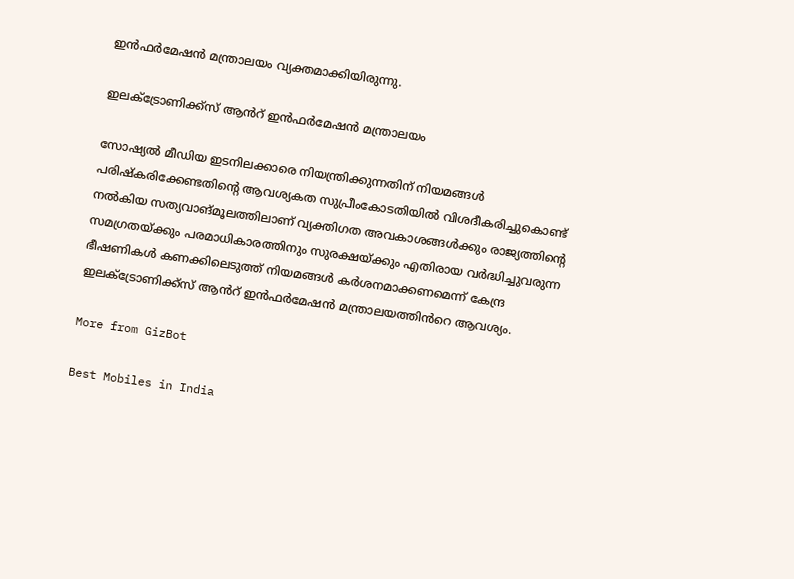ഇൻഫർമേഷൻ മന്ത്രാലയം വ്യക്തമാക്കിയിരുന്നു.

ഇലക്ട്രോണിക്ക്സ് ആൻറ് ഇൻഫർമേഷൻ മന്ത്രാലയം

സോഷ്യൽ മീഡിയ ഇടനിലക്കാരെ നിയന്ത്രിക്കുന്നതിന് നിയമങ്ങൾ പരിഷ്കരിക്കേണ്ടതിന്റെ ആവശ്യകത സുപ്രീംകോടതിയിൽ വിശദീകരിച്ചുകൊണ്ട് നൽകിയ സത്യവാങ്മൂലത്തിലാണ് വ്യക്തിഗത അവകാശങ്ങൾക്കും രാജ്യത്തിന്റെ സമഗ്രതയ്ക്കും പരമാധികാരത്തിനും സുരക്ഷയ്ക്കും എതിരായ വർദ്ധിച്ചുവരുന്ന ഭീഷണികൾ കണക്കിലെടുത്ത് നിയമങ്ങൾ കർശനമാക്കണമെന്ന് കേന്ദ്ര ഇലക്ട്രോണിക്ക്സ് ആൻറ് ഇൻഫർമേഷൻ മന്ത്രാലയത്തിൻറെ ആവശ്യം.

More from GizBot

Best Mobiles in India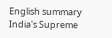English summary
India's Supreme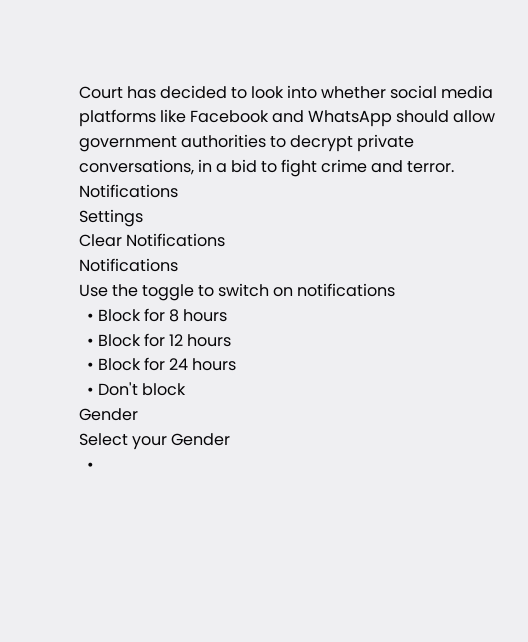Court has decided to look into whether social media platforms like Facebook and WhatsApp should allow government authorities to decrypt private conversations, in a bid to fight crime and terror.
Notifications
Settings
Clear Notifications
Notifications
Use the toggle to switch on notifications
  • Block for 8 hours
  • Block for 12 hours
  • Block for 24 hours
  • Don't block
Gender
Select your Gender
  •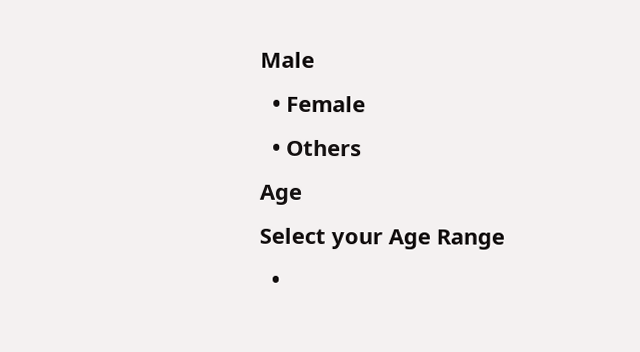Male
  • Female
  • Others
Age
Select your Age Range
  •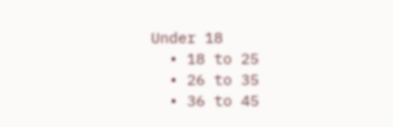Under 18
  • 18 to 25
  • 26 to 35
  • 36 to 45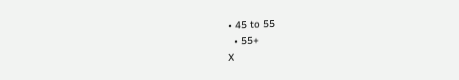• 45 to 55
  • 55+
X